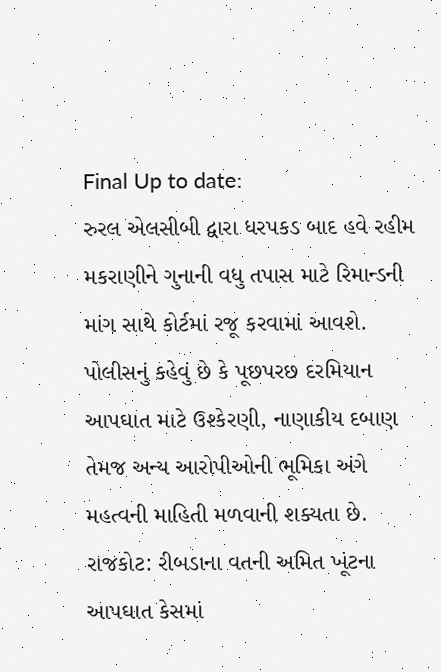Final Up to date:
રુરલ એલસીબી દ્વારા ધરપકડ બાદ હવે રહીમ મકરાણીને ગુનાની વધુ તપાસ માટે રિમાન્ડની માંગ સાથે કોર્ટમાં રજૂ કરવામાં આવશે. પોલીસનું કહેવું છે કે પૂછપરછ દરમિયાન આપઘાત માટે ઉશ્કેરણી, નાણાકીય દબાણ તેમજ અન્ય આરોપીઓની ભૂમિકા અંગે મહત્વની માહિતી મળવાની શક્યતા છે.
રાજકોટ: રીબડાના વતની અમિત ખૂંટના આપઘાત કેસમાં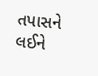તપાસને લઈને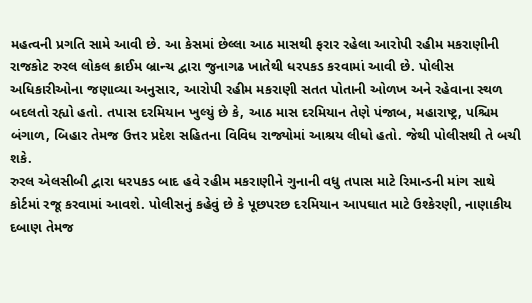મહત્વની પ્રગતિ સામે આવી છે. આ કેસમાં છેલ્લા આઠ માસથી ફરાર રહેલા આરોપી રહીમ મકરાણીની રાજકોટ રુરલ લોકલ ક્રાઈમ બ્રાન્ચ દ્વારા જુનાગઢ ખાતેથી ધરપકડ કરવામાં આવી છે. પોલીસ અધિકારીઓના જણાવ્યા અનુસાર, આરોપી રહીમ મકરાણી સતત પોતાની ઓળખ અને રહેવાના સ્થળ બદલતો રહ્યો હતો. તપાસ દરમિયાન ખુલ્યું છે કે, આઠ માસ દરમિયાન તેણે પંજાબ, મહારાષ્ટ્ર, પશ્ચિમ બંગાળ, બિહાર તેમજ ઉત્તર પ્રદેશ સહિતના વિવિધ રાજ્યોમાં આશ્રય લીધો હતો. જેથી પોલીસથી તે બચી શકે.
રુરલ એલસીબી દ્વારા ધરપકડ બાદ હવે રહીમ મકરાણીને ગુનાની વધુ તપાસ માટે રિમાન્ડની માંગ સાથે કોર્ટમાં રજૂ કરવામાં આવશે. પોલીસનું કહેવું છે કે પૂછપરછ દરમિયાન આપઘાત માટે ઉશ્કેરણી, નાણાકીય દબાણ તેમજ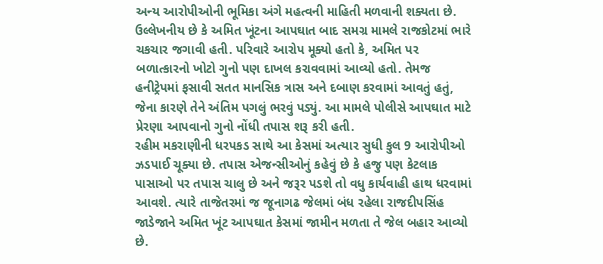અન્ય આરોપીઓની ભૂમિકા અંગે મહત્વની માહિતી મળવાની શક્યતા છે. ઉલ્લેખનીય છે કે અમિત ખૂંટના આપઘાત બાદ સમગ્ર મામલે રાજકોટમાં ભારે ચકચાર જગાવી હતી. પરિવારે આરોપ મૂક્યો હતો કે, અમિત પર બળાત્કારનો ખોટો ગુનો પણ દાખલ કરાવવામાં આવ્યો હતો. તેમજ હનીટ્રેપમાં ફસાવી સતત માનસિક ત્રાસ અને દબાણ કરવામાં આવતું હતું, જેના કારણે તેને અંતિમ પગલું ભરવું પડ્યું. આ મામલે પોલીસે આપઘાત માટે પ્રેરણા આપવાનો ગુનો નોંધી તપાસ શરૂ કરી હતી.
રહીમ મકરાણીની ધરપકડ સાથે આ કેસમાં અત્યાર સુધી કુલ 9 આરોપીઓ ઝડપાઈ ચૂક્યા છે. તપાસ એજન્સીઓનું કહેવું છે કે હજુ પણ કેટલાક પાસાઓ પર તપાસ ચાલુ છે અને જરૂર પડશે તો વધુ કાર્યવાહી હાથ ધરવામાં આવશે. ત્યારે તાજેતરમાં જ જૂનાગઢ જેલમાં બંધ રહેલા રાજદીપસિંહ જાડેજાને અમિત ખૂંટ આપઘાત કેસમાં જામીન મળતા તે જેલ બહાર આવ્યો છે.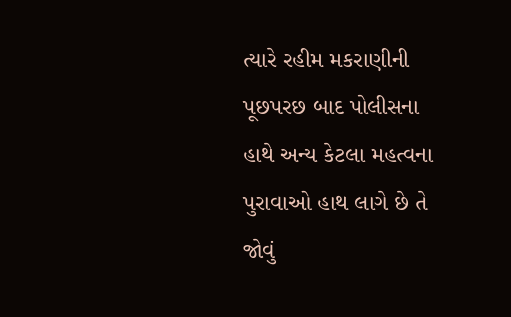ત્યારે રહીમ મકરાણીની પૂછપરછ બાદ પોલીસના હાથે અન્ય કેટલા મહત્વના પુરાવાઓ હાથ લાગે છે તે જોવું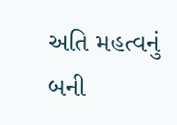અતિ મહત્વનું બની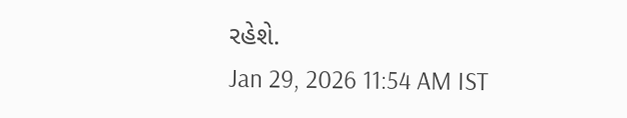રહેશે.
Jan 29, 2026 11:54 AM IST